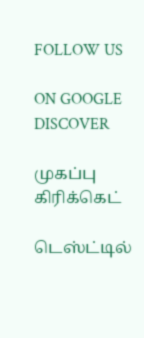FOLLOW US

ON GOOGLE DISCOVER

முகப்பு
கிரிக்கெட்

டெஸ்ட்டில்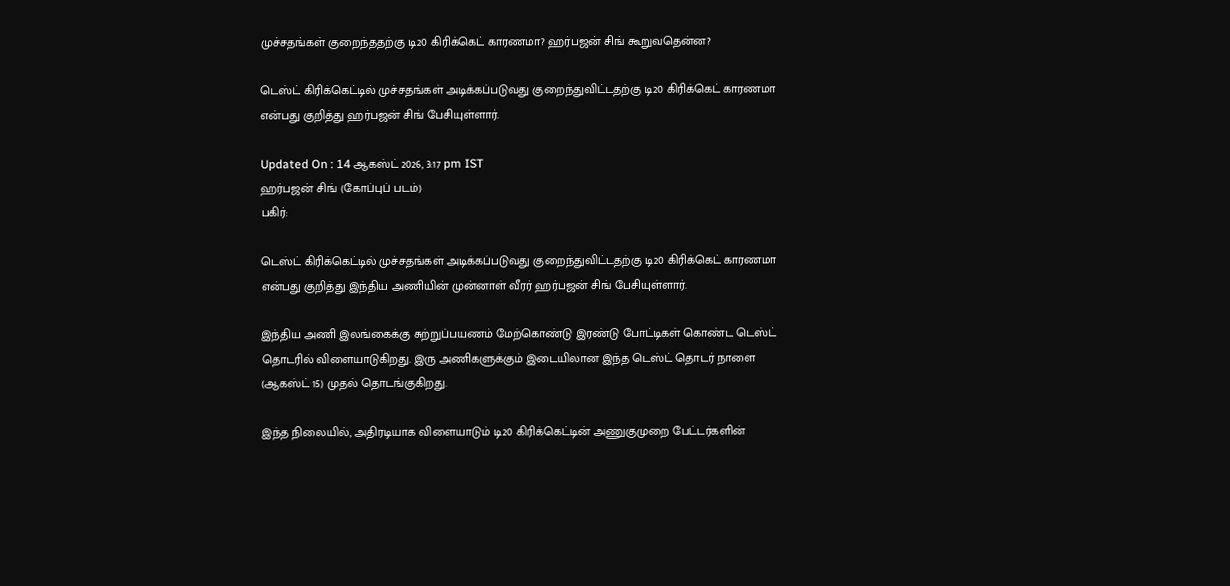முச்சதங்கள் குறைந்ததற்கு டி20 கிரிக்கெட் காரணமா? ஹர்பஜன் சிங் கூறுவதென்ன?

டெஸ்ட் கிரிக்கெட்டில் முச்சதங்கள் அடிக்கப்படுவது குறைந்துவிட்டதற்கு டி20 கிரிக்கெட் காரணமா என்பது குறித்து ஹர்பஜன் சிங் பேசியுள்ளார்.

Updated On : 14 ஆகஸ்ட் 2026, 3:17 pm IST
ஹர்பஜன் சிங் (கோப்புப் படம்)
பகிர்:

டெஸ்ட் கிரிக்கெட்டில் முச்சதங்கள் அடிக்கப்படுவது குறைந்துவிட்டதற்கு டி20 கிரிக்கெட் காரணமா என்பது குறித்து இந்திய அணியின் முன்னாள் வீரர் ஹர்பஜன் சிங் பேசியுள்ளார்.

இந்திய அணி இலங்கைக்கு சுற்றுப்பயணம் மேற்கொண்டு இரண்டு போட்டிகள் கொண்ட டெஸ்ட் தொடரில் விளையாடுகிறது. இரு அணிகளுக்கும் இடையிலான இந்த டெஸ்ட் தொடர் நாளை (ஆகஸ்ட் 15) முதல் தொடங்குகிறது.

இந்த நிலையில், அதிரடியாக விளையாடும் டி20 கிரிக்கெட்டின் அணுகுமுறை பேட்டர்களின்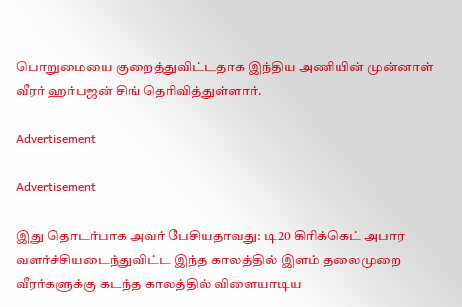பொறுமையை குறைத்துவிட்டதாக இந்திய அணியின் முன்னாள் வீரர் ஹர்பஜன் சிங் தெரிவித்துள்ளார்.

Advertisement

Advertisement

இது தொடர்பாக அவர் பேசியதாவது: டி20 கிரிக்கெட் அபார வளர்ச்சியடைந்துவிட்ட இந்த காலத்தில் இளம் தலைமுறை வீரர்களுக்கு கடந்த காலத்தில் விளையாடிய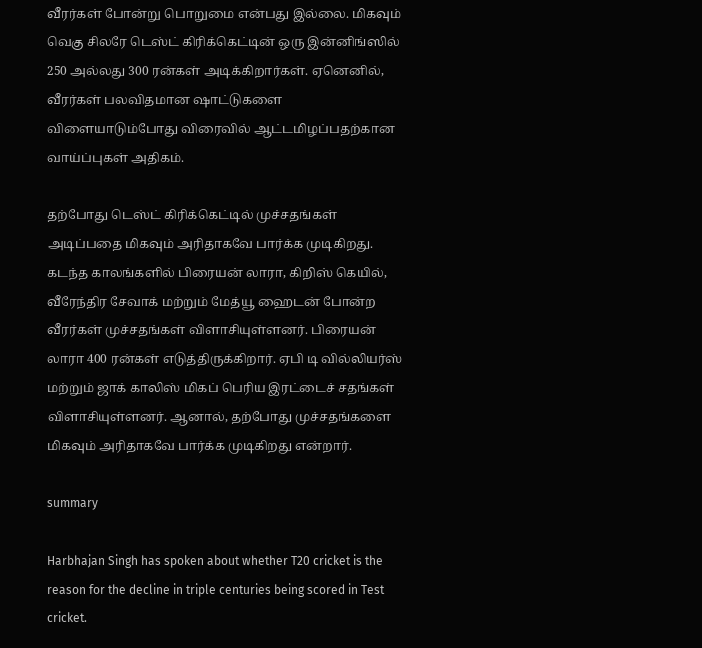வீரர்கள் போன்று பொறுமை என்பது இல்லை. மிகவும் வெகு சிலரே டெஸ்ட் கிரிக்கெட்டின் ஒரு இன்னிங்ஸில் 250 அல்லது 300 ரன்கள் அடிக்கிறார்கள். ஏனெனில், வீரர்கள் பலவிதமான ஷாட்டுகளை விளையாடும்போது விரைவில் ஆட்டமிழப்பதற்கான வாய்ப்புகள் அதிகம்.

தற்போது டெஸ்ட் கிரிக்கெட்டில் முச்சதங்கள் அடிப்பதை மிகவும் அரிதாகவே பார்க்க முடிகிறது. கடந்த காலங்களில் பிரையன் லாரா, கிறிஸ் கெயில், வீரேந்திர சேவாக் மற்றும் மேத்யூ ஹைடன் போன்ற வீரர்கள் முச்சதங்கள் விளாசியுள்ளனர். பிரையன் லாரா 400 ரன்கள் எடுத்திருக்கிறார். ஏபி டி வில்லியர்ஸ் மற்றும் ஜாக் காலிஸ் மிகப் பெரிய இரட்டைச் சதங்கள் விளாசியுள்ளனர். ஆனால், தற்போது முச்சதங்களை மிகவும் அரிதாகவே பார்க்க முடிகிறது என்றார்.

summary

Harbhajan Singh has spoken about whether T20 cricket is the reason for the decline in triple centuries being scored in Test cricket.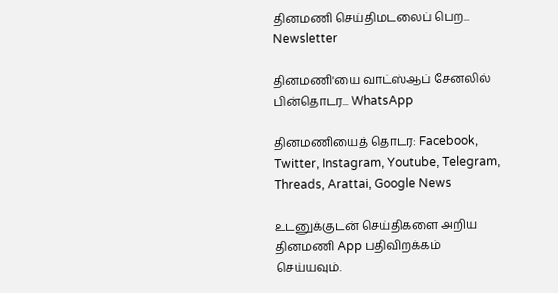தினமணி செய்திமடலைப் பெற... Newsletter

தினமணி'யை வாட்ஸ்ஆப் சேனலில் பின்தொடர... WhatsApp

தினமணியைத் தொடர: Facebook, Twitter, Instagram, Youtube, Telegram, Threads, Arattai, Google News

உடனுக்குடன் செய்திகளை அறிய தினமணி App பதிவிறக்கம் செய்யவும்.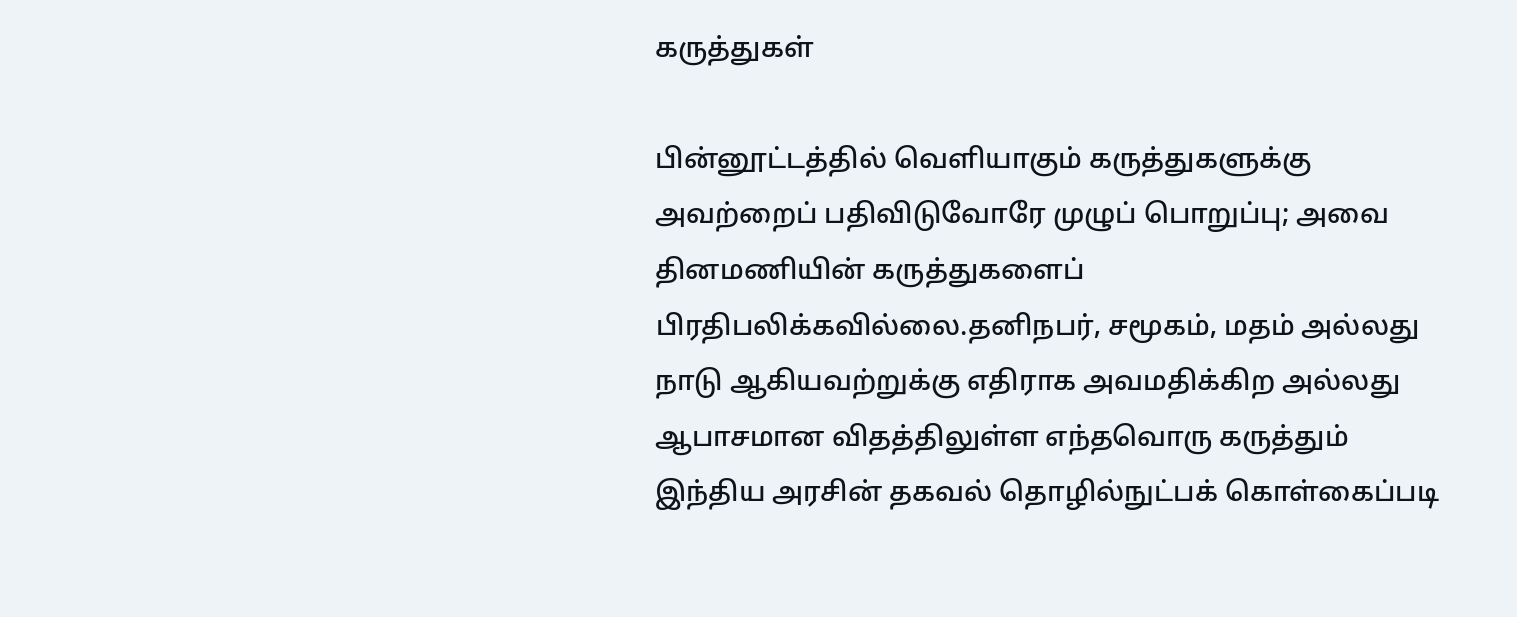கருத்துகள்

பின்னூட்டத்தில் வெளியாகும் கருத்துகளுக்கு அவற்றைப் பதிவிடுவோரே முழுப் பொறுப்பு; அவை தினமணியின் கருத்துகளைப் பிரதிபலிக்கவில்லை.தனிநபர், சமூகம், மதம் அல்லது நாடு ஆகியவற்றுக்கு எதிராக அவமதிக்கிற அல்லது ஆபாசமான விதத்திலுள்ள எந்தவொரு கருத்தும் இந்திய அரசின் தகவல் தொழில்நுட்பக் கொள்கைப்படி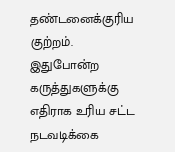தண்டனைக்குரிய குற்றம். இதுபோன்ற கருத்துகளுக்கு எதிராக உரிய சட்ட நடவடிக்கை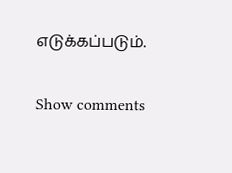எடுக்கப்படும்.

Show comments